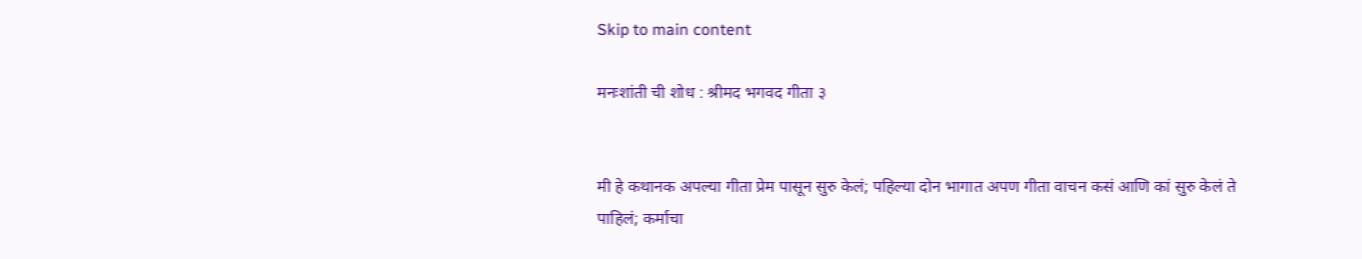Skip to main content

मनःशांती ची शोध : श्रीमद भगवद गीता ३


मी हे कथानक अपल्या गीता प्रेम पासून सुरु केलं; पहिल्या दोन भागात अपण गीता वाचन कसं आणि कां सुरु केलं ते पाहिलं; कर्माचा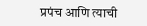प्रपंच आणि त्याची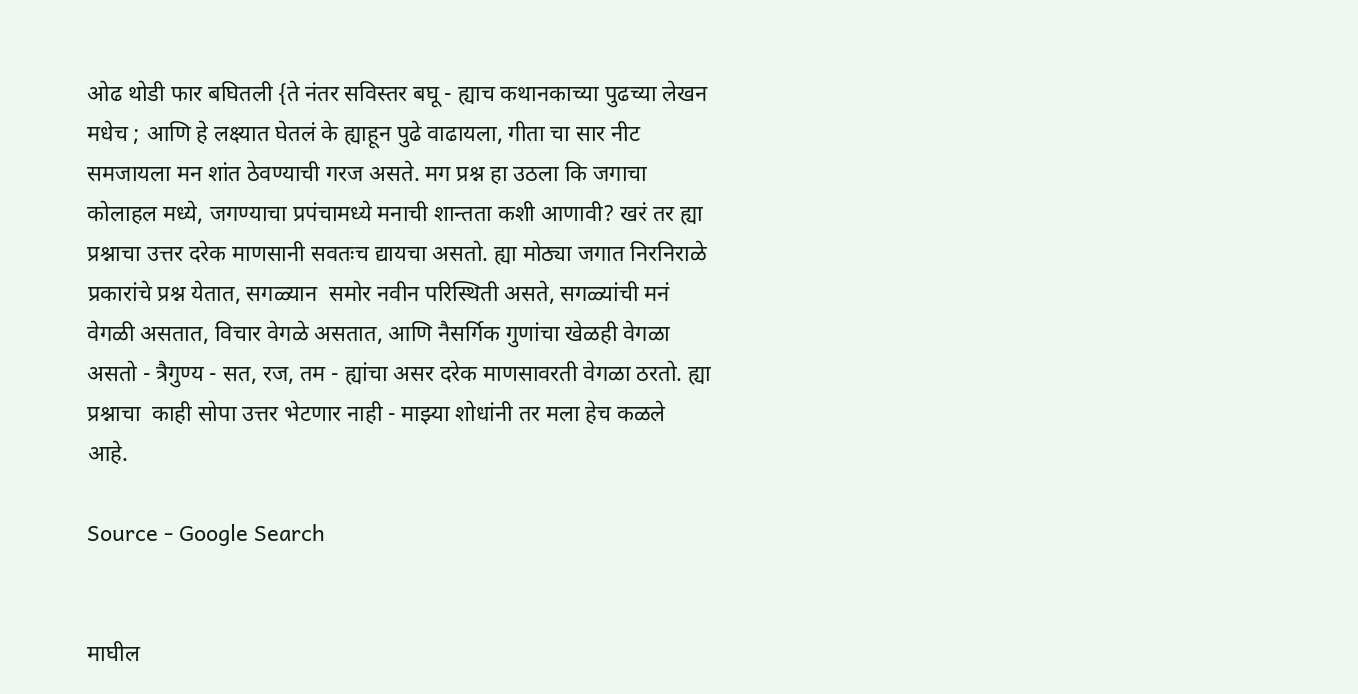ओढ थोडी फार बघितली {ते नंतर सविस्तर बघू - ह्याच कथानकाच्या पुढच्या लेखन मधेच ; आणि हे लक्ष्यात घेतलं के ह्याहून पुढे वाढायला, गीता चा सार नीट समजायला मन शांत ठेवण्याची गरज असते. मग प्रश्न हा उठला कि जगाचा कोलाहल मध्ये, जगण्याचा प्रपंचामध्ये मनाची शान्तता कशी आणावी? खरं तर ह्या प्रश्नाचा उत्तर दरेक माणसानी सवतःच द्यायचा असतो. ह्या मोठ्या जगात निरनिराळे प्रकारांचे प्रश्न येतात, सगळ्यान  समोर नवीन परिस्थिती असते, सगळ्यांची मनं वेगळी असतात, विचार वेगळे असतात, आणि नैसर्गिक गुणांचा खेळही वेगळा असतो - त्रैगुण्य - सत, रज, तम - ह्यांचा असर दरेक माणसावरती वेगळा ठरतो. ह्या प्रश्नाचा  काही सोपा उत्तर भेटणार नाही - माझ्या शोधांनी तर मला हेच कळले आहे.

Source - Google Search


माघील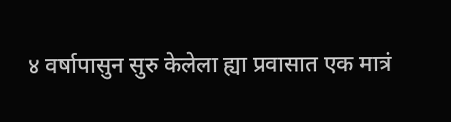४ वर्षापासुन सुरु केलेला ह्या प्रवासात एक मात्रं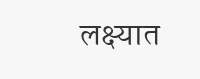लक्ष्यात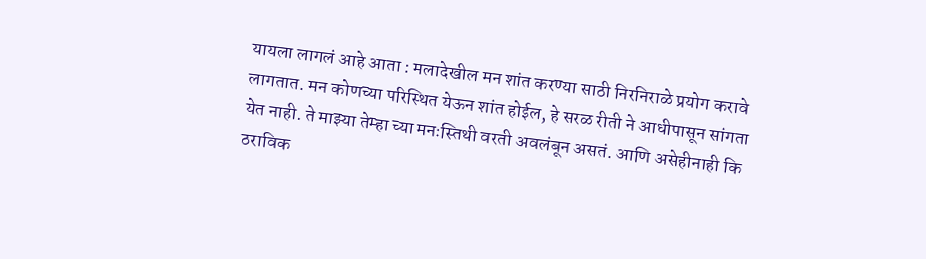यायला लागलं आहे आता : मलादेखील मन शांत करण्या साठी निरनिराळे प्रयोग करावे लागतात. मन कोणच्या परिस्थित येऊन शांत होईल, हे सरळ रीती ने आधीपासून सांगता येत नाही. ते माझ्या तेम्हा च्या मनःस्तिथी वरती अवलंबून असतं. आणि असेहीनाही कि ठराविक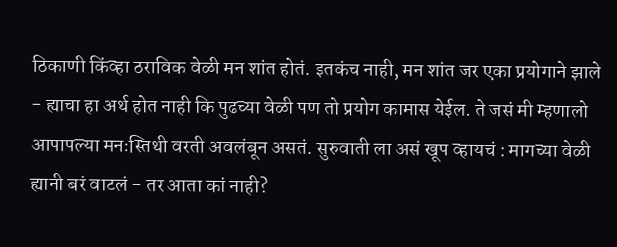ठिकाणी किंव्हा ठराविक वेळी मन शांत होतं. इतकंच नाही, मन शांत जर एका प्रयोगाने झाले - ह्याचा हा अर्थ होत नाही कि पुढच्या वेळी पण तो प्रयोग कामास येईल. ते जसं मी म्हणालो आपापल्या मनःस्तिथी वरती अवलंबून असतं. सुरुवाती ला असं खूप व्हायचं : मागच्या वेळी ह्यानी बरं वाटलं - तर आता कां नाही?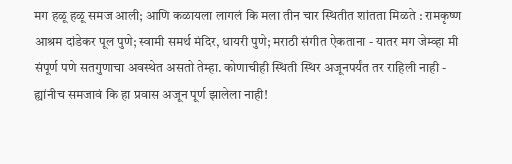मग हळू हळू समज आली; आणि कळायला लागलं कि मला तीन चार स्थितीत शांतता मिळते : रामकृष्ण आश्रम दांडेकर पूल पुणे; स्वामी समर्थ मंदिर, धायरी पुणे; मराठी संगीत ऐकताना - यातर मग जेम्व्हा मी संपूर्ण पणे सतगुणाचा अवस्थेत असतो तेम्हा. कोणाचीही स्थिती स्थिर अजूनपर्यंत तर राहिली नाही - ह्यांनीच समजावं कि हा प्रवास अजून पूर्ण झालेला नाही!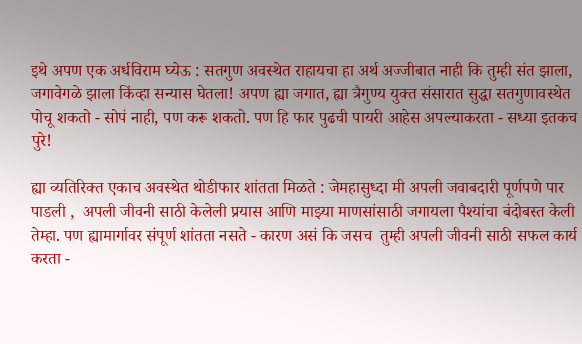इथे अपण एक अर्धविराम घ्येऊ : सतगुण अवस्थेत राहायचा हा अर्थ अज्जीबात नाही कि तुम्ही संत झाला, जगावेगळे झाला किंव्हा सन्यास घेतला! अपण ह्या जगात, ह्या त्रैगुण्य युक्त संसारात सुद्धा सतगुणावस्थेत पोचू शकतो - सोपं नाही, पण करू शकतो. पण हि फार पुढची पायरी आहेस अपल्याकरता - सध्या इतकच पुरे!

ह्या व्यतिरिक्त एकाच अवस्थेत थोडीफार शांतता मिळते : जेमहासुध्दा मी अपली जवाबदारी पूर्णपणे पार पाडली ,  अपली जीवनी साठी केलेली प्रयास आणि माझ्या माणसांसाठी जगायला पैश्यांचा बंदोबस्त केली तेम्हा. पण ह्यामार्गावर संपूर्ण शांतता नसते - कारण असं कि जसच  तुम्ही अपली जीवनी साठी सफल कार्य करता -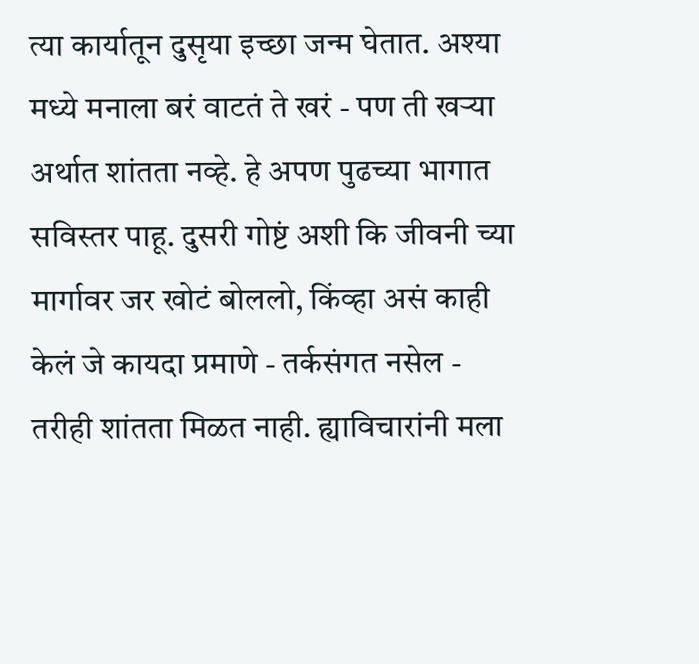त्या कार्यातून दुसृया इच्छा जन्म घेतात. अश्या मध्ये मनाला बरं वाटतं ते खरं - पण ती खऱ्या अर्थात शांतता नव्हे. हे अपण पुढच्या भागात सविस्तर पाहू. दुसरी गोष्टं अशी कि जीवनी च्या मार्गावर जर खोटं बोललो, किंव्हा असं काही केलं जे कायदा प्रमाणे - तर्कसंगत नसेल - तरीही शांतता मिळत नाही. ह्याविचारांनी मला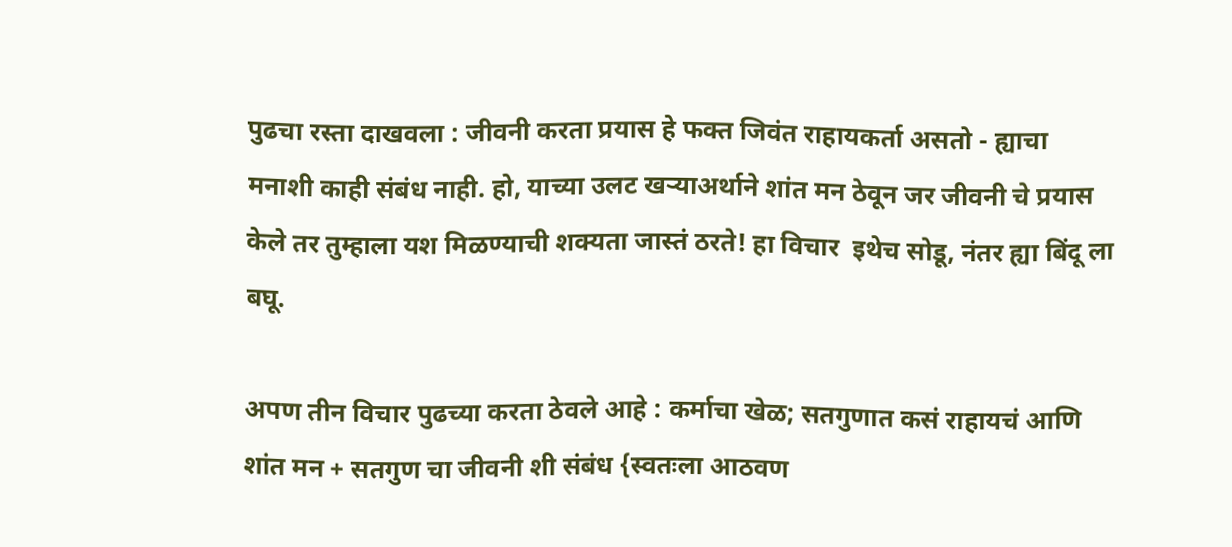पुढचा रस्ता दाखवला : जीवनी करता प्रयास हे फक्त जिवंत राहायकर्ता असतो - ह्याचा मनाशी काही संबंध नाही. हो, याच्या उलट खऱ्याअर्थाने शांत मन ठेवून जर जीवनी चे प्रयास केले तर तुम्हाला यश मिळण्याची शक्यता जास्तं ठरते! हा विचार  इथेच सोडू, नंतर ह्या बिंदू ला बघू.

अपण तीन विचार पुढच्या करता ठेवले आहे : कर्माचा खेळ; सतगुणात कसं राहायचं आणि शांत मन + सतगुण चा जीवनी शी संबंध {स्वतःला आठवण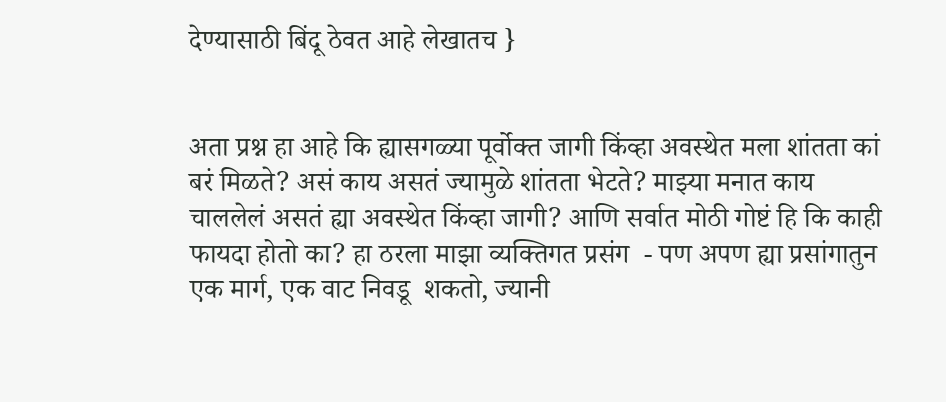देण्यासाठी बिंदू ठेवत आहे लेखातच }


अता प्रश्न हा आहे कि ह्यासगळ्या पूर्वोक्त जागी किंव्हा अवस्थेत मला शांतता कां बरं मिळते? असं काय असतं ज्यामुळे शांतता भेटते? माझ्या मनात काय चाललेलं असतं ह्या अवस्थेत किंव्हा जागी? आणि सर्वात मोठी गोष्टं हि कि काही फायदा होतो का? हा ठरला माझा व्यक्तिगत प्रसंग  - पण अपण ह्या प्रसांगातुन एक मार्ग, एक वाट निवडू  शकतो, ज्यानी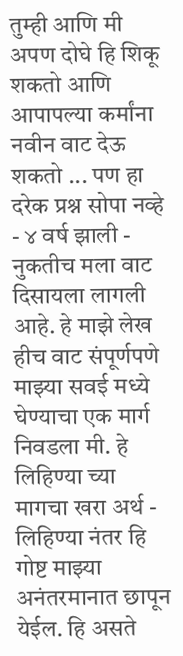तुम्ही आणि मी अपण दोघे हि शिकू शकतो आणि आपापल्या कर्मांना नवीन वाट देऊ शकतो ... पण हा दरेक प्रश्न सोपा नव्हे - ४ वर्ष झाली - नुकतीच मला वाट दिसायला लागली आहे. हे माझे लेख हीच वाट संपूर्णपणे माझ्या सवई मध्ये  घेण्याचा एक मार्ग निवडला मी. हे लिहिण्या च्या मागचा खरा अर्थ - लिहिण्या नंतर हि गोष्ट माझ्या अनंतरमानात छापून येईल. हि असते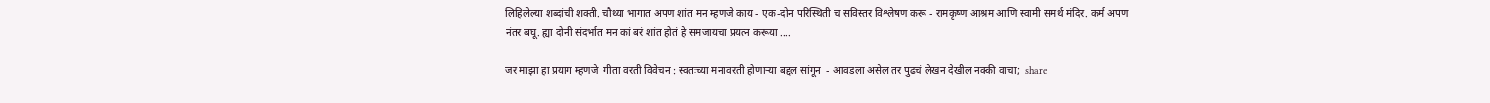लिहिलेल्या शब्दांची शक्ती. चौथ्या भागात अपण शांत मन म्हणजे काय - एक-दोन परिस्थिती च सविस्तर विश्लेषण करू - रामकृष्ण आश्रम आणि स्वामी समर्थ मंदिर. कर्म अपण नंतर बघू. ह्या दोनी संदर्भात मन कां बरं शांत होतं हे समजायचा प्रयत्न करूया ....

जर माझा हा प्रयाग म्हणजे  गीता वरती विवेचन : स्वतःच्या मनावरती होणाऱ्या बद्दल सांगून  - आवडला असेल तर पुढचं लेखन देखील नक्की वाचा;  share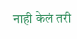नाही केलं तरी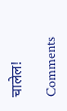चालेल!

Comments